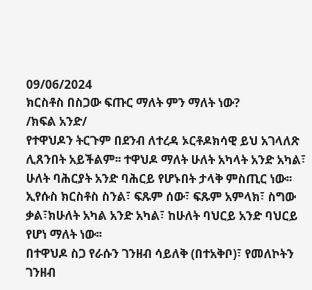09/06/2024
ክርስቶስ በስጋው ፍጡር ማለት ምን ማለት ነው?
/ክፍል አንድ/
የተዋህዶን ትርጉም በደንብ ለተረዳ ኦርቶዶክሳዊ ይህ አገላለጽ ሊጸንበት አይችልም፡፡ ተዋህዶ ማለት ሁለት አካላት አንድ አካል፣ ሁለት ባሕርያት አንድ ባሕርይ የሆኑበት ታላቅ ምስጢር ነው፡፡ ኢየሱስ ክርስቶስ ስንል፣ ፍጹም ሰው፣ ፍጹም አምላክ፣ ስግው ቃል፣ክሁለት አካል አንድ አካል፣ ከሁለት ባህርይ አንድ ባህርይ የሆነ ማለት ነው፡፡
በተዋህዶ ስጋ የራሱን ገንዘብ ሳይለቅ (በተአቅቦ)፣ የመለኮትን ገንዘብ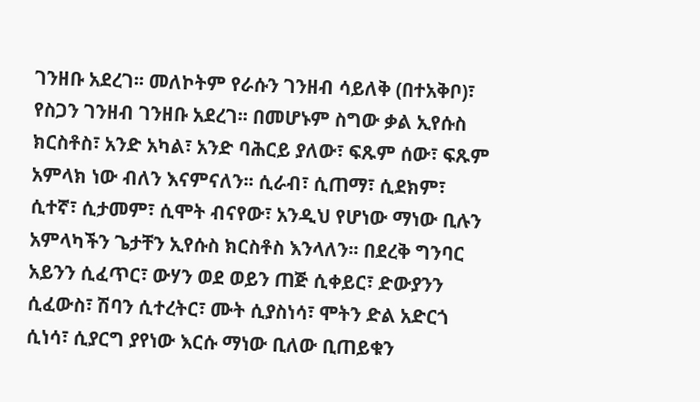ገንዘቡ አደረገ፡፡ መለኮትም የራሱን ገንዘብ ሳይለቅ (በተአቅቦ)፣ የስጋን ገንዘብ ገንዘቡ አደረገ፡፡ በመሆኑም ስግው ቃል ኢየሱስ ክርስቶስ፣ አንድ አካል፣ አንድ ባሕርይ ያለው፣ ፍጹም ሰው፣ ፍጹም አምላክ ነው ብለን እናምናለን፡፡ ሲራብ፣ ሲጠማ፣ ሲደክም፣ ሲተኛ፣ ሲታመም፣ ሲሞት ብናየው፣ አንዲህ የሆነው ማነው ቢሉን አምላካችን ጌታቸን ኢየሱስ ክርስቶስ እንላለን፡፡ በደረቅ ግንባር አይንን ሲፈጥር፣ ውሃን ወደ ወይን ጠጅ ሲቀይር፣ ድውያንን ሲፈውስ፣ ሽባን ሲተረትር፣ ሙት ሲያስነሳ፣ ሞትን ድል አድርጎ ሲነሳ፣ ሲያርግ ያየነው እርሱ ማነው ቢለው ቢጠይቁን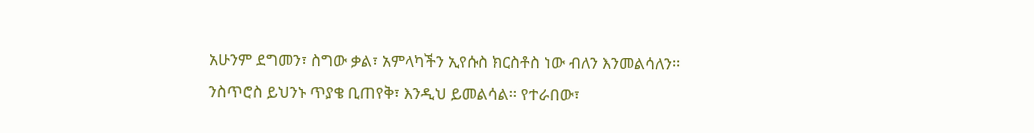አሁንም ደግመን፣ ስግው ቃል፣ አምላካችን ኢየሱስ ክርስቶስ ነው ብለን እንመልሳለን፡፡
ንስጥሮስ ይህንኑ ጥያቄ ቢጠየቅ፣ እንዲህ ይመልሳል፡፡ የተራበው፣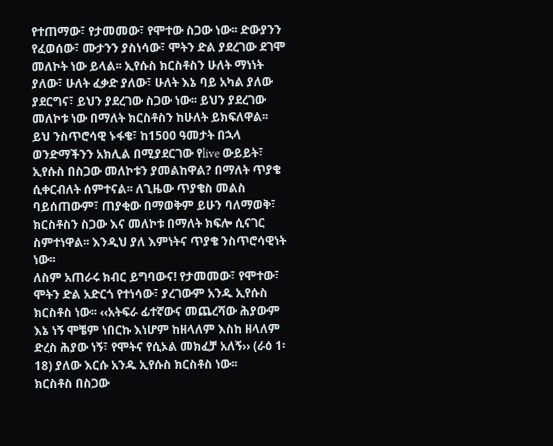የተጠማው፣ የታመመው፣ የሞተው ስጋው ነው፡፡ ድውያንን የፈወሰው፣ ሙታንን ያስነሳው፣ ሞትን ድል ያደረገው ደገሞ መለኮት ነው ይላል፡፡ ኢየሱስ ክርስቶስን ሁለት ማነነት ያለው፣ ሁለት ፈቃድ ያለው፣ ሁለት እኔ ባይ አካል ያለው ያደርግና፣ ይህን ያደረገው ስጋው ነው፡፡ ይህን ያደረገው መለኮቱ ነው በማለት ክርስቶስን ከሁለት ይክፍለዋል፡፡
ይህ ንስጥሮሳዊ ኑፋቄ፣ ከ1500 ዓመታት በኋላ ወንድማችንን አክሊል በሚያደርገው የlive ውይይት፣ ኢየሱስ በስጋው መለኮቱን ያመልከዋል? በማለት ጥያቄ ሲቀርብለት ሰምተናል፡፡ ለጊዜው ጥያቄስ መልስ ባይሰጠውም፣ ጠያቂው በማወቅም ይሁን ባለማወቅ፣ ክርስቶስን ስጋው እና መለኮቱ በማለት ክፍሎ ሲናገር ስምተነዋል፡፡ እንዲህ ያለ እምነትና ጥያቄ ንስጥሮሳዊነት ነው፡፡
ለስም አጠራሩ ክብር ይግባውና! የታመመው፣ የሞተው፣ ሞትን ድል አድርጎ የተነሳው፣ ያረገውም አንዱ ኢየሱስ ክርስቶስ ነው፡፡ ‹‹አትፍራ ፊተኛውና መጨረሻው ሕያውም እኔ ነኝ ሞቼም ነበርኩ እነሆም ከዘላለም እስከ ዘላለም ድረስ ሕያው ነኝ፣ የሞትና የሲኦል መክፈቻ አለኝ›› (ራዕ 1፡18) ያለው እርሱ አንዱ ኢየሱስ ክርስቶስ ነው፡፡
ክርስቶስ በስጋው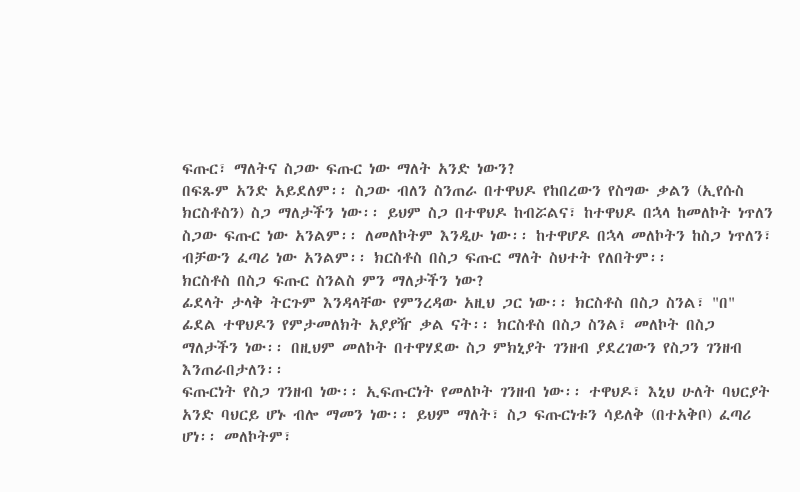ፍጡር፣ ማለትና ስጋው ፍጡር ነው ማለት አንድ ነውን?
በፍጹም አንድ አይደለም፡፡ ስጋው ብለን ስንጠራ በተዋህዶ የከበረውን የስግው ቃልን (ኢየሱስ ክርስቶስን) ስጋ ማለታችን ነው፡፡ ይህም ስጋ በተዋህዶ ከብሯልና፣ ከተዋህዶ በኋላ ከመለኮት ነጥለን ስጋው ፍጡር ነው አንልም፡፡ ለመለኮትም እንዲሁ ነው፡፡ ከተዋሆዶ በኋላ መለኮትን ከስጋ ነጥለን፣ ብቻውን ፈጣሪ ነው አንልም፡፡ ክርስቶስ በስጋ ፍጡር ማለት ስህተት የለበትም፡፡
ክርስቶስ በስጋ ፍጡር ስንልስ ምን ማለታችን ነው?
ፊደላት ታላቅ ትርጉም እንዳላቸው የምንረዳው አዚህ ጋር ነው፡፡ ክርስቶስ በስጋ ስንል፣ "በ" ፊደል ተዋህዶን የምታመለክት አያያዥ ቃል ናት፡፡ ክርስቶስ በስጋ ስንል፣ መለኮት በስጋ ማለታችን ነው፡፡ በዚህም መለኮት በተዋሃደው ስጋ ምክኒያት ገንዘብ ያደረገውን የስጋን ገንዘብ እንጠራበታለን፡፡
ፍጡርነት የስጋ ገንዘብ ነው፡፡ ኢፍጡርነት የመለኮት ገንዘብ ነው፡፡ ተዋህዶ፣ እኒህ ሁለት ባህርያት አንድ ባህርይ ሆኑ ብሎ ማመን ነው፡፡ ይህም ማለት፣ ስጋ ፍጡርነቱን ሳይለቅ (በተአቅቦ) ፈጣሪ ሆነ፡፡ መለኮትም፣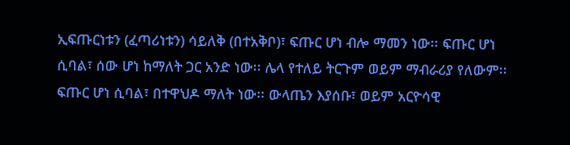ኢፍጡርነቱን (ፈጣሪነቱን) ሳይለቅ (በተአቅቦ)፣ ፍጡር ሆነ ብሎ ማመን ነው፡፡ ፍጡር ሆነ ሲባል፣ ሰው ሆነ ከማለት ጋር አንድ ነው፡፡ ሌላ የተለይ ትርጉም ወይም ማብራሪያ የለውም፡፡ ፍጡር ሆነ ሲባል፣ በተዋህዶ ማለት ነው፡፡ ውላጤን እያሰቡ፣ ወይም አርዮሳዊ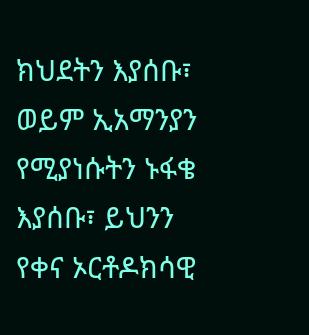ክህደትን እያሰቡ፣ ወይም ኢአማንያን የሚያነሱትን ኑፋቄ እያሰቡ፣ ይህንን የቀና ኦርቶዶክሳዊ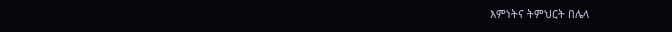እምነትና ትምህርት በሌላ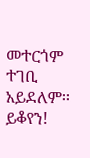መተርጎም ተገቢ አይደለም፡፡
ይቆየን!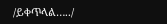/ይቀጥላል…../